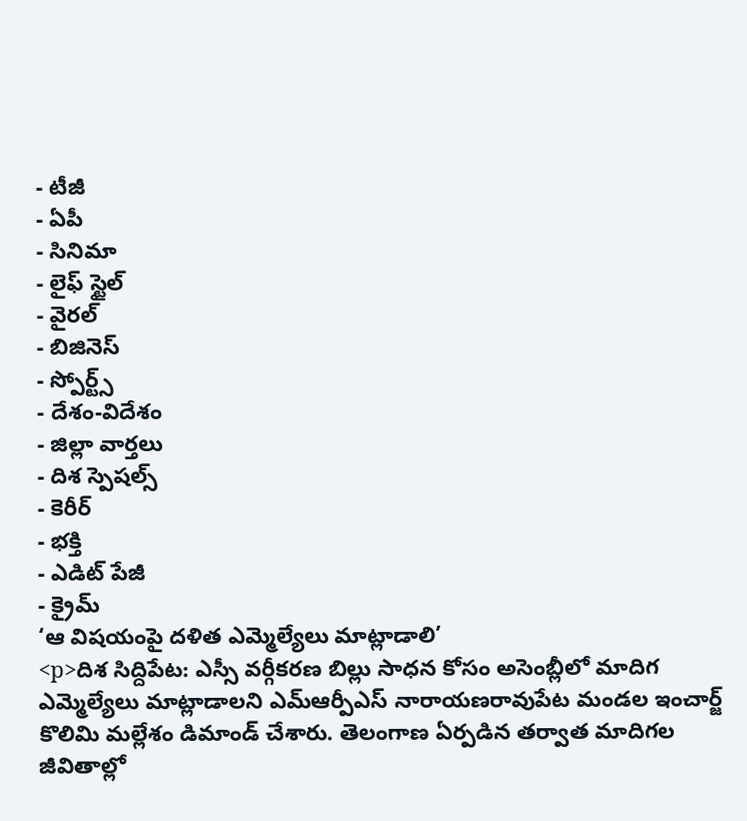- టీజీ
- ఏపీ
- సినిమా
- లైఫ్ స్టైల్
- వైరల్
- బిజినెస్
- స్పోర్ట్స్
- దేశం-విదేశం
- జిల్లా వార్తలు
- దిశ స్పెషల్స్
- కెరీర్
- భక్తి
- ఎడిట్ పేజీ
- క్రైమ్
‘ఆ విషయంపై దళిత ఎమ్మెల్యేలు మాట్లాడాలి’
<p>దిశ సిద్దిపేట: ఎస్సీ వర్గీకరణ బిల్లు సాధన కోసం అసెంబ్లీలో మాదిగ ఎమ్మెల్యేలు మాట్లాడాలని ఎమ్ఆర్పీఎస్ నారాయణరావుపేట మండల ఇంచార్జ్ కొలిమి మల్లేశం డిమాండ్ చేశారు. తెలంగాణ ఏర్పడిన తర్వాత మాదిగల జీవితాల్లో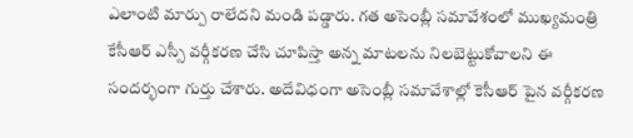ఎలాంటి మార్పు రాలేదని మండి పడ్డారు. గత అసెంబ్లీ సమావేశంలో ముఖ్యమంత్రి కేసీఆర్ ఎస్సీ వర్గీకరణ చేసి చూపిస్తా అన్న మాటలను నిలబెట్టుకోవాలని ఈ సందర్భంగా గుర్తు చేశారు. అదేవిధంగా అసెంబ్లీ సమావేశాల్లో కెసీఆర్ పైన వర్గీకరణ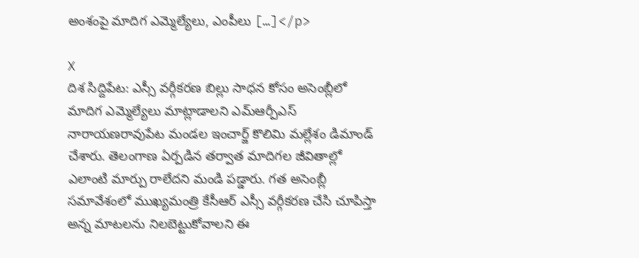అంశంపై మాదిగ ఎమ్మెల్యేలు, ఎంపీలు […]</p>

X
దిశ సిద్దిపేట: ఎస్సీ వర్గీకరణ బిల్లు సాధన కోసం అసెంబ్లీలో మాదిగ ఎమ్మెల్యేలు మాట్లాడాలని ఎమ్ఆర్పీఎస్ నారాయణరావుపేట మండల ఇంచార్జ్ కొలిమి మల్లేశం డిమాండ్ చేశారు. తెలంగాణ ఏర్పడిన తర్వాత మాదిగల జీవితాల్లో ఎలాంటి మార్పు రాలేదని మండి పడ్డారు. గత అసెంబ్లీ సమావేశంలో ముఖ్యమంత్రి కేసీఆర్ ఎస్సీ వర్గీకరణ చేసి చూపిస్తా అన్న మాటలను నిలబెట్టుకోవాలని ఈ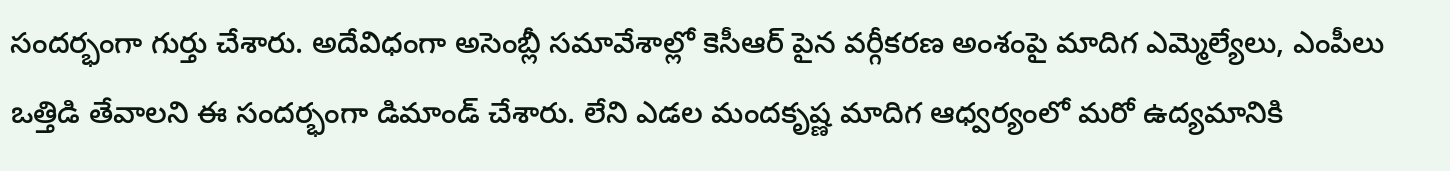సందర్భంగా గుర్తు చేశారు. అదేవిధంగా అసెంబ్లీ సమావేశాల్లో కెసీఆర్ పైన వర్గీకరణ అంశంపై మాదిగ ఎమ్మెల్యేలు, ఎంపీలు ఒత్తిడి తేవాలని ఈ సందర్భంగా డిమాండ్ చేశారు. లేని ఎడల మందకృష్ణ మాదిగ ఆధ్వర్యంలో మరో ఉద్యమానికి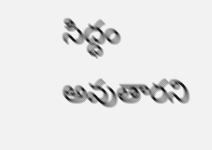సిద్ధం అవుతారని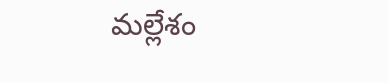మల్లేశం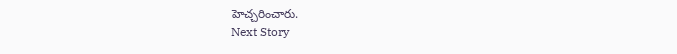హెచ్చరించారు.
Next Story